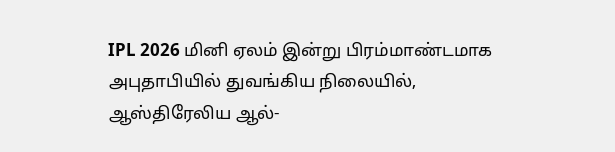IPL 2026 மினி ஏலம் இன்று பிரம்மாண்டமாக அபுதாபியில் துவங்கிய நிலையில், ஆஸ்திரேலிய ஆல்-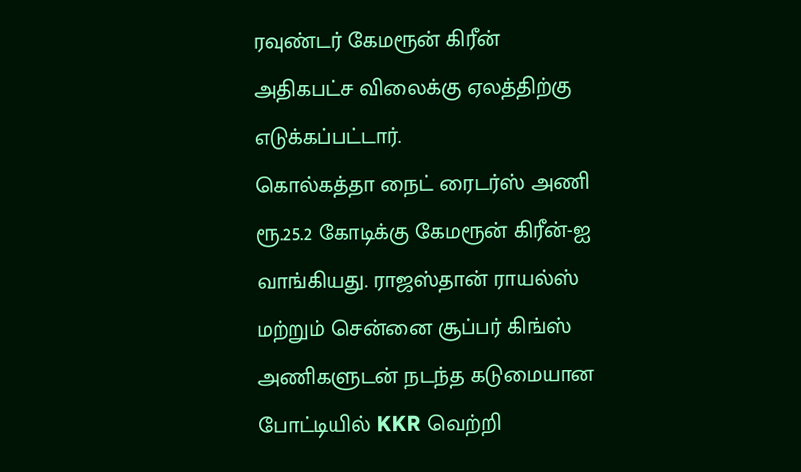ரவுண்டர் கேமரூன் கிரீன் அதிகபட்ச விலைக்கு ஏலத்திற்கு எடுக்கப்பட்டார்.
கொல்கத்தா நைட் ரைடர்ஸ் அணி ரூ.25.2 கோடிக்கு கேமரூன் கிரீன்-ஐ வாங்கியது. ராஜஸ்தான் ராயல்ஸ் மற்றும் சென்னை சூப்பர் கிங்ஸ் அணிகளுடன் நடந்த கடுமையான போட்டியில் KKR வெற்றி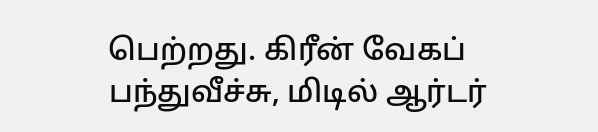பெற்றது. கிரீன் வேகப் பந்துவீச்சு, மிடில் ஆர்டர்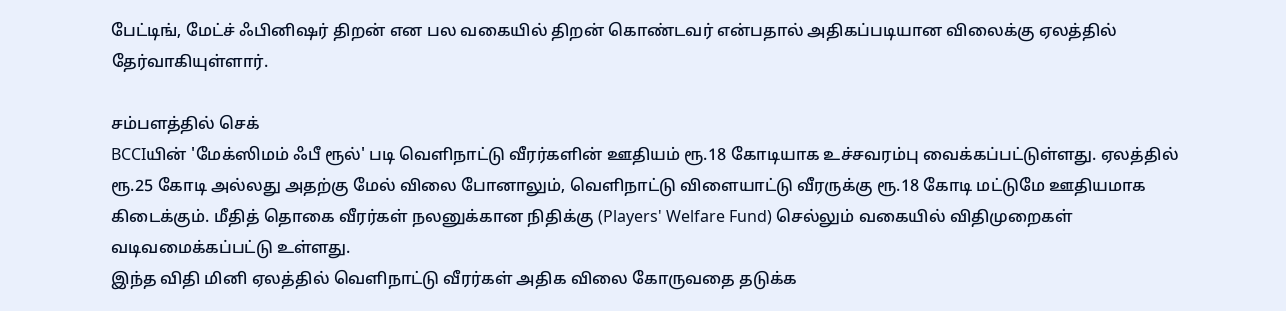பேட்டிங், மேட்ச் ஃபினிஷர் திறன் என பல வகையில் திறன் கொண்டவர் என்பதால் அதிகப்படியான விலைக்கு ஏலத்தில் தேர்வாகியுள்ளார்.

சம்பளத்தில் செக்
BCCIயின் 'மேக்ஸிமம் ஃபீ ரூல்' படி வெளிநாட்டு வீரர்களின் ஊதியம் ரூ.18 கோடியாக உச்சவரம்பு வைக்கப்பட்டுள்ளது. ஏலத்தில் ரூ.25 கோடி அல்லது அதற்கு மேல் விலை போனாலும், வெளிநாட்டு விளையாட்டு வீரருக்கு ரூ.18 கோடி மட்டுமே ஊதியமாக கிடைக்கும். மீதித் தொகை வீரர்கள் நலனுக்கான நிதிக்கு (Players' Welfare Fund) செல்லும் வகையில் விதிமுறைகள் வடிவமைக்கப்பட்டு உள்ளது.
இந்த விதி மினி ஏலத்தில் வெளிநாட்டு வீரர்கள் அதிக விலை கோருவதை தடுக்க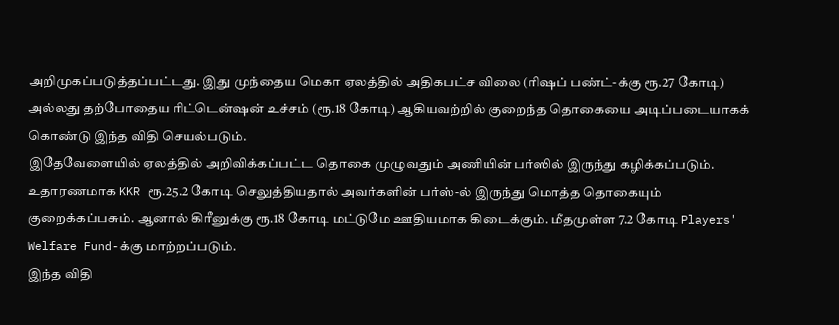அறிமுகப்படுத்தப்பட்டது. இது முந்தைய மெகா ஏலத்தில் அதிகபட்ச விலை (ரிஷப் பண்ட்-க்கு ரூ.27 கோடி) அல்லது தற்போதைய ரிட்டென்ஷன் உச்சம் (ரூ.18 கோடி) ஆகியவற்றில் குறைந்த தொகையை அடிப்படையாகக் கொண்டு இந்த விதி செயல்படும்.
இதேவேளையில் ஏலத்தில் அறிவிக்கப்பட்ட தொகை முழுவதும் அணியின் பர்ஸில் இருந்து கழிக்கப்படும். உதாரணமாக KKR ரூ.25.2 கோடி செலுத்தியதால் அவர்களின் பர்ஸ்-ல் இருந்து மொத்த தொகையும் குறைக்கப்பசும். ஆனால் கிரீனுக்கு ரூ.18 கோடி மட்டுமே ஊதியமாக கிடைக்கும். மீதமுள்ள 7.2 கோடி Players' Welfare Fund-க்கு மாற்றப்படும்.
இந்த விதி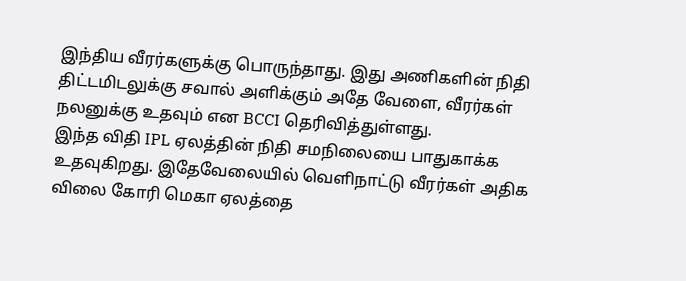இந்திய வீரர்களுக்கு பொருந்தாது. இது அணிகளின் நிதி திட்டமிடலுக்கு சவால் அளிக்கும் அதே வேளை, வீரர்கள் நலனுக்கு உதவும் என BCCI தெரிவித்துள்ளது.
இந்த விதி IPL ஏலத்தின் நிதி சமநிலையை பாதுகாக்க உதவுகிறது. இதேவேலையில் வெளிநாட்டு வீரர்கள் அதிக விலை கோரி மெகா ஏலத்தை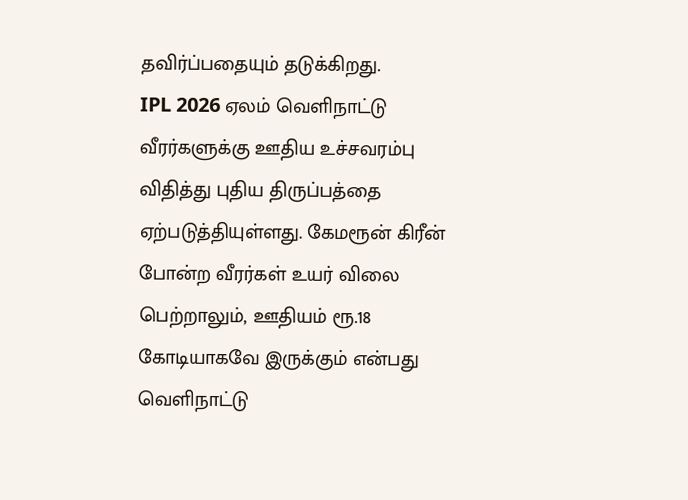தவிர்ப்பதையும் தடுக்கிறது.
IPL 2026 ஏலம் வெளிநாட்டு வீரர்களுக்கு ஊதிய உச்சவரம்பு விதித்து புதிய திருப்பத்தை ஏற்படுத்தியுள்ளது. கேமரூன் கிரீன் போன்ற வீரர்கள் உயர் விலை பெற்றாலும், ஊதியம் ரூ.18 கோடியாகவே இருக்கும் என்பது வெளிநாட்டு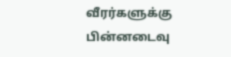வீரர்களுக்கு பின்னடைவு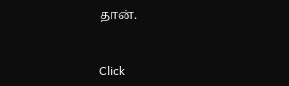தான்.


Click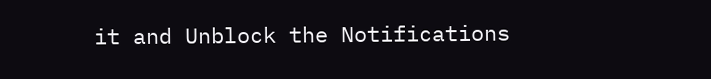it and Unblock the Notifications